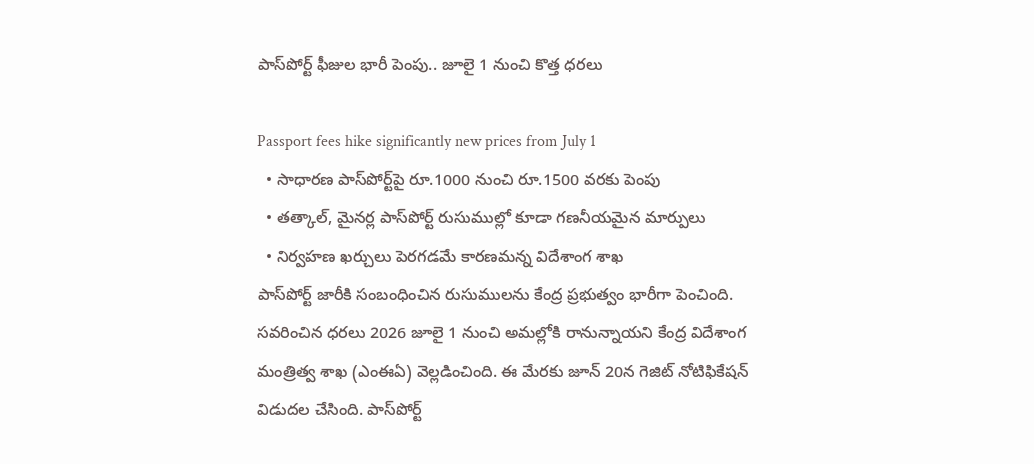పాస్‌పోర్ట్ ఫీజుల భారీ పెంపు.. జూలై 1 నుంచి కొత్త ధరలు

Passport fees hike significantly new prices from July 1
  • సాధారణ పాస్‌పోర్ట్‌పై రూ.1000 నుంచి రూ.1500 వరకు పెంపు
  • తత్కాల్, మైనర్ల పాస్‌పోర్ట్ రుసుముల్లో కూడా గణనీయమైన మార్పులు
  • నిర్వహణ ఖర్చులు పెరగడమే కారణమన్న విదేశాంగ శాఖ
పాస్‌పోర్ట్ జారీకి సంబంధించిన రుసుములను కేంద్ర ప్రభుత్వం భారీగా పెంచింది. సవరించిన ధరలు 2026 జూలై 1 నుంచి అమల్లోకి రానున్నాయని కేంద్ర విదేశాంగ మంత్రిత్వ శాఖ (ఎంఈఏ) వెల్లడించింది. ఈ మేరకు జూన్ 20న గెజిట్ నోటిఫికేషన్ విడుదల చేసింది. పాస్‌పోర్ట్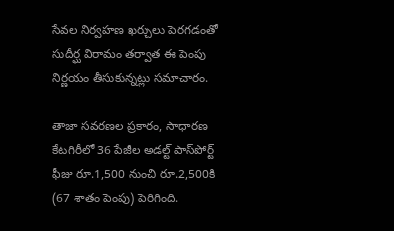సేవల నిర్వహణ ఖర్చులు పెరగడంతో సుదీర్ఘ విరామం తర్వాత ఈ పెంపు నిర్ణయం తీసుకున్నట్లు సమాచారం.

తాజా సవరణల ప్రకారం, సాధారణ కేటగిరీలో 36 పేజీల అడల్ట్ పాస్‌పోర్ట్ ఫీజు రూ.1,500 నుంచి రూ.2,500కి (67 శాతం పెంపు) పెరిగింది.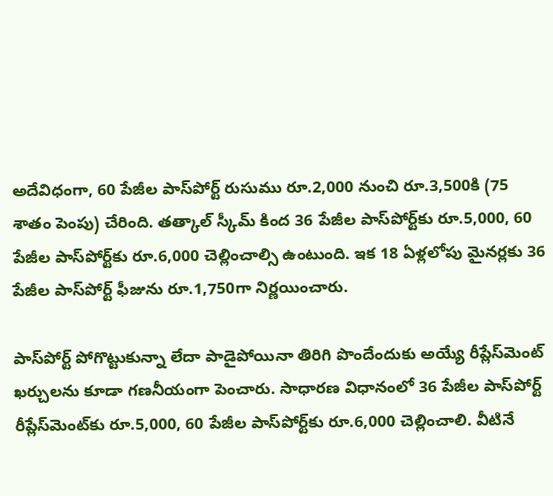అదేవిధంగా, 60 పేజీల పాస్‌పోర్ట్ రుసుము రూ.2,000 నుంచి రూ.3,500కి (75 శాతం పెంపు) చేరింది. తత్కాల్ స్కీమ్ కింద 36 పేజీల పాస్‌పోర్ట్‌కు రూ.5,000, 60 పేజీల పాస్‌పోర్ట్‌కు రూ.6,000 చెల్లించాల్సి ఉంటుంది. ఇక 18 ఏళ్లలోపు మైనర్లకు 36 పేజీల పాస్‌పోర్ట్ ఫీజును రూ.1,750గా నిర్ణయించారు.

పాస్‌పోర్ట్ పోగొట్టుకున్నా లేదా పాడైపోయినా తిరిగి పొందేందుకు అయ్యే రీప్లేస్‌మెంట్ ఖర్చులను కూడా గణనీయంగా పెంచారు. సాధారణ విధానంలో 36 పేజీల పాస్‌పోర్ట్ రీప్లేస్‌మెంట్‌కు రూ.5,000, 60 పేజీల పాస్‌పోర్ట్‌కు రూ.6,000 చెల్లించాలి. వీటినే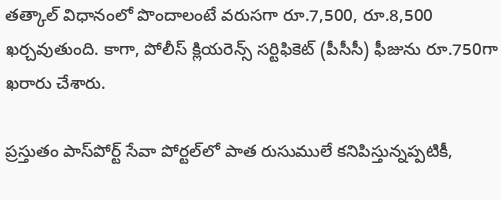తత్కాల్ విధానంలో పొందాలంటే వరుసగా రూ.7,500, రూ.8,500 ఖర్చవుతుంది. కాగా, పోలీస్ క్లియరెన్స్ సర్టిఫికెట్ (పీసీసీ) ఫీజును రూ.750గా ఖరారు చేశారు.

ప్రస్తుతం పాస్‌పోర్ట్ సేవా పోర్టల్‌లో పాత రుసుములే కనిపిస్తున్నప్పటికీ,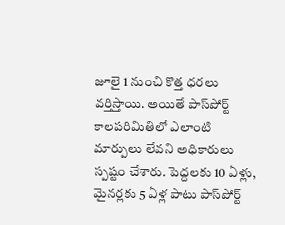జూలై 1 నుంచి కొత్త ధరలు వర్తిస్తాయి. అయితే పాస్‌పోర్ట్ కాలపరిమితిలో ఎలాంటి మార్పులు లేవని అధికారులు స్పష్టం చేశారు. పెద్దలకు 10 ఏళ్లు, మైనర్లకు 5 ఏళ్ల పాటు పాస్‌పోర్ట్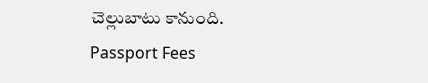చెల్లుబాటు కానుంది.
Passport Fees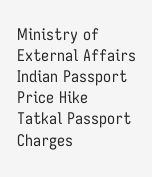Ministry of External Affairs
Indian Passport Price Hike
Tatkal Passport Charges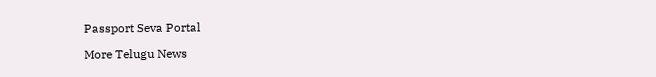Passport Seva Portal

More Telugu News